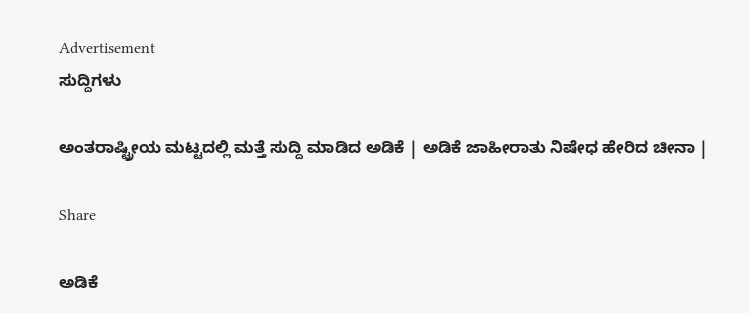Advertisement
ಸುದ್ದಿಗಳು

ಅಂತರಾಷ್ಟ್ರೀಯ ಮಟ್ಟದಲ್ಲಿ ಮತ್ತೆ ಸುದ್ದಿ ಮಾಡಿದ ಅಡಿಕೆ | ಅಡಿಕೆ ಜಾಹೀರಾತು ನಿಷೇಧ ಹೇರಿದ ಚೀನಾ |

Share

ಅಡಿಕೆ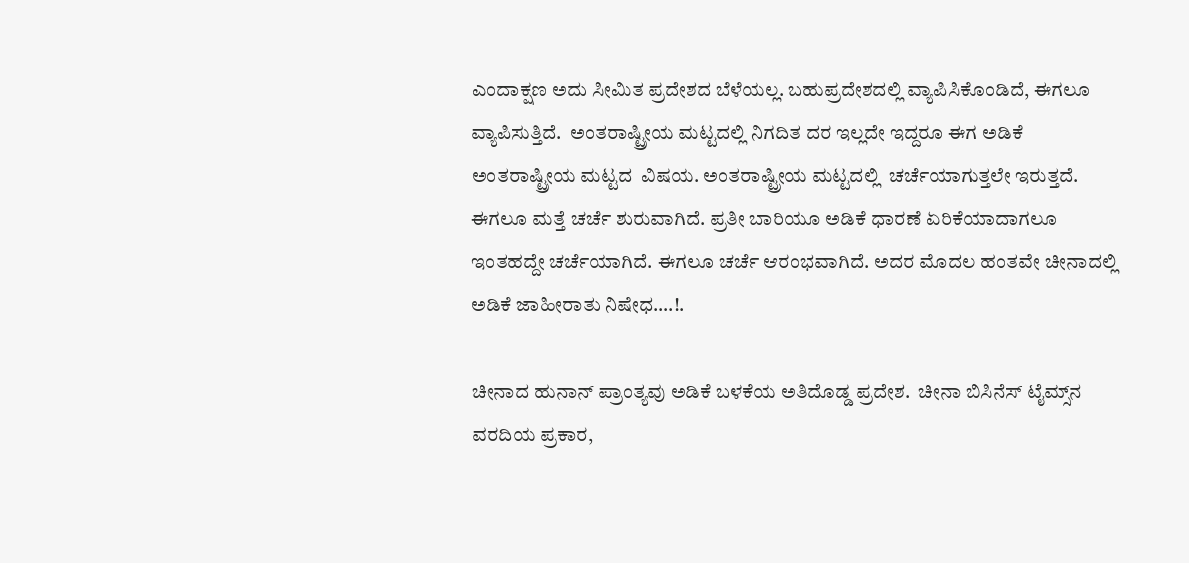ಎಂದಾಕ್ಷಣ ಅದು ಸೀಮಿತ ಪ್ರದೇಶದ ಬೆಳೆಯಲ್ಲ. ಬಹುಪ್ರದೇಶದಲ್ಲಿ ವ್ಯಾಪಿಸಿಕೊಂಡಿದೆ, ಈಗಲೂ ವ್ಯಾಪಿಸುತ್ತಿದೆ.  ಅಂತರಾಷ್ಟ್ರೀಯ ಮಟ್ಟದಲ್ಲಿ ನಿಗದಿತ ದರ ಇಲ್ಲದೇ ಇದ್ದರೂ ಈಗ ಅಡಿಕೆ ಅಂತರಾಷ್ಟ್ರೀಯ ಮಟ್ಟದ  ವಿಷಯ. ಅಂತರಾಷ್ಟ್ರೀಯ ಮಟ್ಟದಲ್ಲಿ  ಚರ್ಚೆಯಾಗುತ್ತಲೇ ಇರುತ್ತದೆ. ಈಗಲೂ ಮತ್ತೆ ಚರ್ಚೆ ಶುರುವಾಗಿದೆ. ಪ್ರತೀ ಬಾರಿಯೂ ಅಡಿಕೆ ಧಾರಣೆ ಏರಿಕೆಯಾದಾಗಲೂ ಇಂತಹದ್ದೇ ಚರ್ಚೆಯಾಗಿದೆ. ಈಗಲೂ ಚರ್ಚೆ ಆರಂಭವಾಗಿದೆ. ಅದರ ಮೊದಲ ಹಂತವೇ ಚೀನಾದಲ್ಲಿ ಅಡಿಕೆ ಜಾಹೀರಾತು ನಿಷೇಧ….!.

ಚೀನಾದ ಹುನಾನ್ ಪ್ರಾಂತ್ಯವು ಅಡಿಕೆ ಬಳಕೆಯ ಅತಿದೊಡ್ಡ ಪ್ರದೇಶ.  ಚೀನಾ ಬಿಸಿನೆಸ್ ಟೈಮ್ಸ್‌ನ ವರದಿಯ ಪ್ರಕಾರ,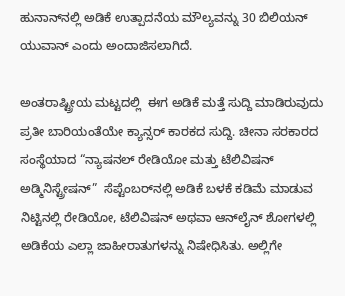ಹುನಾನ್‌ನಲ್ಲಿ ಅಡಿಕೆ ಉತ್ಪಾದನೆಯ ಮೌಲ್ಯವನ್ನು 30 ಬಿಲಿಯನ್ ಯುವಾನ್ ಎಂದು ಅಂದಾಜಿಸಲಾಗಿದೆ.

ಅಂತರಾಷ್ಟ್ರೀಯ ಮಟ್ಟದಲ್ಲಿ  ಈಗ ಅಡಿಕೆ ಮತ್ತೆ ಸುದ್ದಿ ಮಾಡಿರುವುದು  ಪ್ರತೀ ಬಾರಿಯಂತೆಯೇ ಕ್ಯಾನ್ಸರ್‌ ಕಾರಕದ ಸುದ್ದಿ. ಚೀನಾ ಸರಕಾರದ ಸಂಸ್ಥೆಯಾದ “ನ್ಯಾಷನಲ್ ರೇಡಿಯೋ ಮತ್ತು ಟೆಲಿವಿಷನ್ ಅಡ್ಮಿನಿಸ್ಟ್ರೇಷನ್”  ಸೆಪ್ಟೆಂಬರ್‌ನಲ್ಲಿ ಅಡಿಕೆ ಬಳಕೆ ಕಡಿಮೆ ಮಾಡುವ ನಿಟ್ಟಿನಲ್ಲಿ ರೇಡಿಯೋ, ಟೆಲಿವಿಷನ್ ಅಥವಾ ಆನ್‌ಲೈನ್ ಶೋಗಳಲ್ಲಿ ಅಡಿಕೆಯ ಎಲ್ಲಾ ಜಾಹೀರಾತುಗಳನ್ನು ನಿಷೇಧಿಸಿತು. ಅಲ್ಲಿಗೇ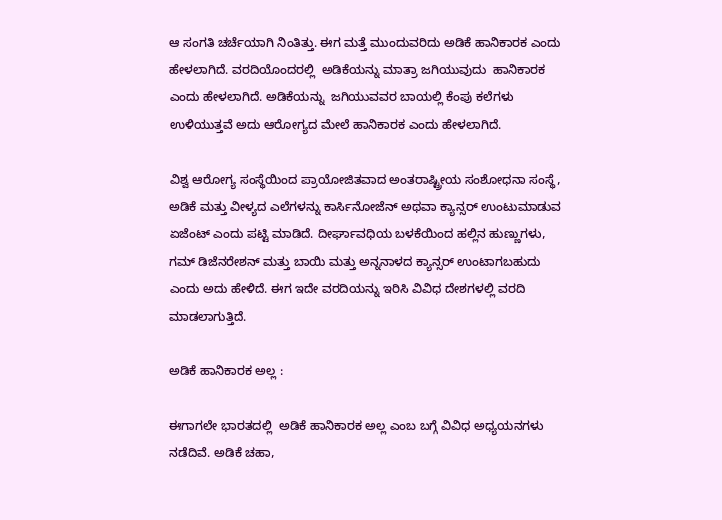ಆ ಸಂಗತಿ ಚರ್ಚೆಯಾಗಿ ನಿಂತಿತ್ತು. ಈಗ ಮತ್ತೆ ಮುಂದುವರಿದು ಅಡಿಕೆ ಹಾನಿಕಾರಕ ಎಂದು ಹೇಳಲಾಗಿದೆ. ವರದಿಯೊಂದರಲ್ಲಿ  ಅಡಿಕೆಯನ್ನು ಮಾತ್ರಾ ಜಗಿಯುವುದು  ಹಾನಿಕಾರಕ ಎಂದು ಹೇಳಲಾಗಿದೆ. ಅಡಿಕೆಯನ್ನು  ಜಗಿಯುವವರ ಬಾಯಲ್ಲಿ ಕೆಂಪು ಕಲೆಗಳು ಉಳಿಯುತ್ತವೆ ಅದು ಆರೋಗ್ಯದ ಮೇಲೆ ಹಾನಿಕಾರಕ ಎಂದು ಹೇಳಲಾಗಿದೆ.

ವಿಶ್ವ ಆರೋಗ್ಯ ಸಂಸ್ಥೆಯಿಂದ ಪ್ರಾಯೋಜಿತವಾದ ಅಂತರಾಷ್ಟ್ರೀಯ ಸಂಶೋಧನಾ ಸಂಸ್ಥೆ, ಅಡಿಕೆ ಮತ್ತು ವೀಳ್ಯದ ಎಲೆಗಳನ್ನು ಕಾರ್ಸಿನೋಜೆನ್ ಅಥವಾ ಕ್ಯಾನ್ಸರ್ ಉಂಟುಮಾಡುವ ಏಜೆಂಟ್ ಎಂದು ಪಟ್ಟಿ ಮಾಡಿದೆ. ದೀರ್ಘಾವಧಿಯ ಬಳಕೆಯಿಂದ ಹಲ್ಲಿನ ಹುಣ್ಣುಗಳು, ಗಮ್ ಡಿಜೆನರೇಶನ್ ಮತ್ತು ಬಾಯಿ ಮತ್ತು ಅನ್ನನಾಳದ ಕ್ಯಾನ್ಸರ್ ಉಂಟಾಗಬಹುದು ಎಂದು ಅದು ಹೇಳಿದೆ. ಈಗ ಇದೇ ವರದಿಯನ್ನು ಇರಿಸಿ ವಿವಿಧ ದೇಶಗಳಲ್ಲಿ ವರದಿ ಮಾಡಲಾಗುತ್ತಿದೆ.

ಅಡಿಕೆ ಹಾನಿಕಾರಕ ಅಲ್ಲ :

ಈಗಾಗಲೇ ಭಾರತದಲ್ಲಿ  ಅಡಿಕೆ ಹಾನಿಕಾರಕ ಅಲ್ಲ ಎಂಬ ಬಗ್ಗೆ ವಿವಿಧ ಅಧ್ಯಯನಗಳು ನಡೆದಿವೆ. ಅಡಿಕೆ ಚಹಾ,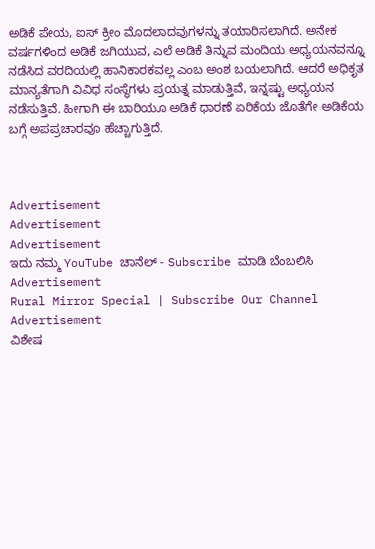ಅಡಿಕೆ ಪೇಯ, ಐಸ್‌ ಕ್ರೀಂ ಮೊದಲಾದವುಗಳನ್ನು ತಯಾರಿಸಲಾಗಿದೆ. ಅನೇಕ ವರ್ಷಗಳಿಂದ ಅಡಿಕೆ ಜಗಿಯುವ, ಎಲೆ ಅಡಿಕೆ ತಿನ್ನುವ ಮಂದಿಯ ಅಧ್ಯಯನವನ್ನೂ ನಡೆಸಿದ ವರದಿಯಲ್ಲಿ ಹಾನಿಕಾರಕವಲ್ಲ ಎಂಬ ಅಂಶ ಬಯಲಾಗಿದೆ. ಆದರೆ ಅಧಿಕೃತ ಮಾನ್ಯತೆಗಾಗಿ ವಿವಿಧ ಸಂಸ್ಥೆಗಳು ಪ್ರಯತ್ನ ಮಾಡುತ್ತಿವೆ, ಇನ್ನಷ್ಟು ಅಧ್ಯಯನ ನಡೆಸುತ್ತಿವೆ. ಹೀಗಾಗಿ ಈ ಬಾರಿಯೂ ಅಡಿಕೆ ಧಾರಣೆ ಏರಿಕೆಯ ಜೊತೆಗೇ ಅಡಿಕೆಯ ಬಗ್ಗೆ ಅಪಪ್ರಚಾರವೂ ಹೆಚ್ಚಾಗುತ್ತಿದೆ.



Advertisement
Advertisement
Advertisement
ಇದು ನಮ್ಮ YouTube ಚಾನೆಲ್ - Subscribe ಮಾಡಿ ಬೆಂಬಲಿಸಿ
Advertisement
Rural Mirror Special | Subscribe Our Channel
Advertisement
ವಿಶೇಷ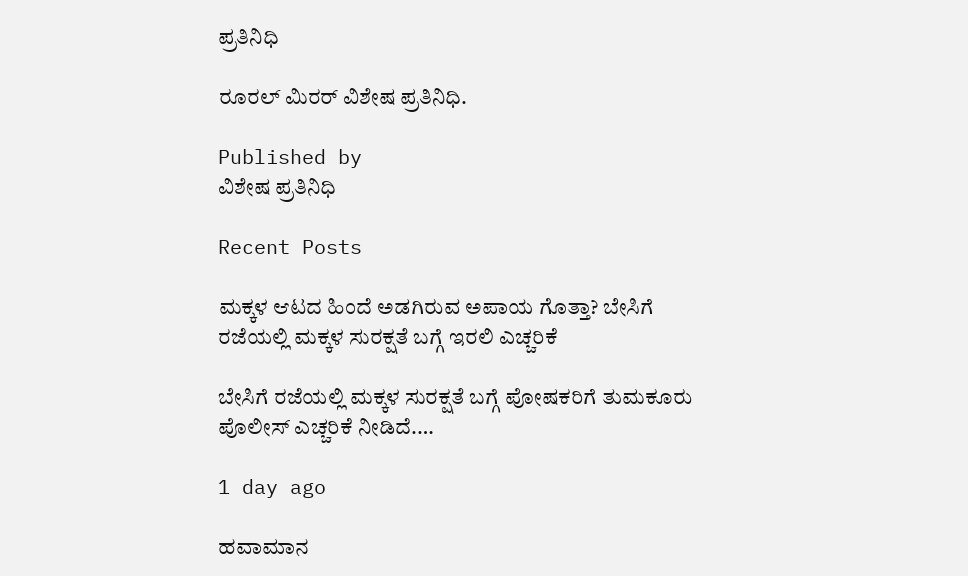ಪ್ರತಿನಿಧಿ

ರೂರಲ್‌ ಮಿರರ್‌ ವಿಶೇಷ ಪ್ರತಿನಿಧಿ.

Published by
ವಿಶೇಷ ಪ್ರತಿನಿಧಿ

Recent Posts

ಮಕ್ಕಳ ಆಟದ ಹಿಂದೆ ಅಡಗಿರುವ ಅಪಾಯ ಗೊತ್ತಾ? ಬೇಸಿಗೆ ರಜೆಯಲ್ಲಿ ಮಕ್ಕಳ ಸುರಕ್ಷತೆ ಬಗ್ಗೆ ಇರಲಿ ಎಚ್ಚರಿಕೆ

ಬೇಸಿಗೆ ರಜೆಯಲ್ಲಿ ಮಕ್ಕಳ ಸುರಕ್ಷತೆ ಬಗ್ಗೆ ಪೋಷಕರಿಗೆ ತುಮಕೂರು ಪೊಲೀಸ್ ಎಚ್ಚರಿಕೆ ನೀಡಿದೆ.…

1 day ago

ಹವಾಮಾನ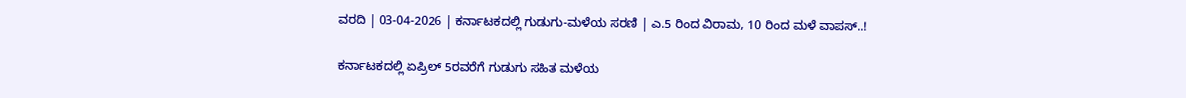ವರದಿ | 03-04-2026 | ಕರ್ನಾಟಕದಲ್ಲಿ ಗುಡುಗು-ಮಳೆಯ ಸರಣಿ | ಎ.5 ರಿಂದ ವಿರಾಮ, 10 ರಿಂದ ಮಳೆ ವಾಪಸ್..!

ಕರ್ನಾಟಕದಲ್ಲಿ ಏಪ್ರಿಲ್ 5ರವರೆಗೆ ಗುಡುಗು ಸಹಿತ ಮಳೆಯ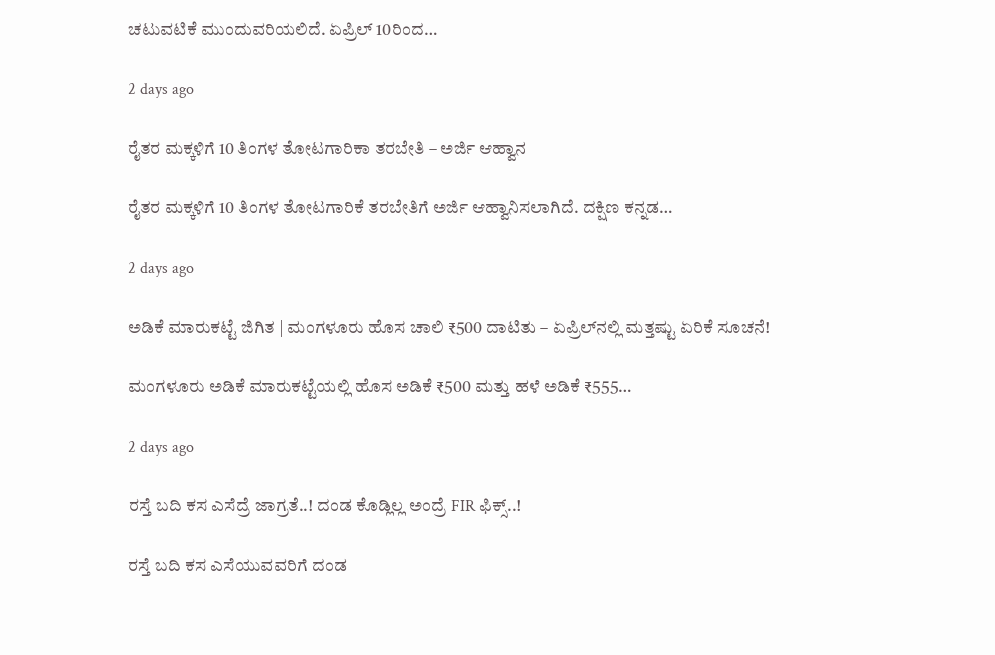ಚಟುವಟಿಕೆ ಮುಂದುವರಿಯಲಿದೆ. ಏಪ್ರಿಲ್ 10ರಿಂದ…

2 days ago

ರೈತರ ಮಕ್ಕಳಿಗೆ 10 ತಿಂಗಳ ತೋಟಗಾರಿಕಾ ತರಬೇತಿ – ಅರ್ಜಿ ಆಹ್ವಾನ

ರೈತರ ಮಕ್ಕಳಿಗೆ 10 ತಿಂಗಳ ತೋಟಗಾರಿಕೆ ತರಬೇತಿಗೆ ಅರ್ಜಿ ಆಹ್ವಾನಿಸಲಾಗಿದೆ. ದಕ್ಷಿಣ ಕನ್ನಡ…

2 days ago

ಅಡಿಕೆ ಮಾರುಕಟ್ಟೆ ಜಿಗಿತ | ಮಂಗಳೂರು ಹೊಸ ಚಾಲಿ ₹500 ದಾಟಿತು – ಏಪ್ರಿಲ್‌ನಲ್ಲಿ ಮತ್ತಷ್ಟು ಏರಿಕೆ ಸೂಚನೆ!

ಮಂಗಳೂರು ಅಡಿಕೆ ಮಾರುಕಟ್ಟೆಯಲ್ಲಿ ಹೊಸ ಅಡಿಕೆ ₹500 ಮತ್ತು ಹಳೆ ಅಡಿಕೆ ₹555…

2 days ago

ರಸ್ತೆ ಬದಿ ಕಸ ಎಸೆದ್ರೆ ಜಾಗ್ರತೆ..! ದಂಡ ಕೊಡ್ಲಿಲ್ಲ ಅಂದ್ರೆ FIR ಫಿಕ್ಸ್..!

ರಸ್ತೆ ಬದಿ ಕಸ ಎಸೆಯುವವರಿಗೆ ದಂಡ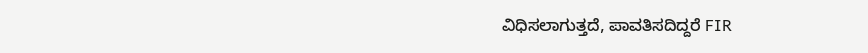ವಿಧಿಸಲಾಗುತ್ತದೆ, ಪಾವತಿಸದಿದ್ದರೆ FIR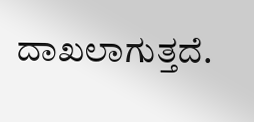ದಾಖಲಾಗುತ್ತದೆ.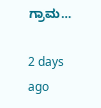ಗ್ರಾಮ…

2 days ago